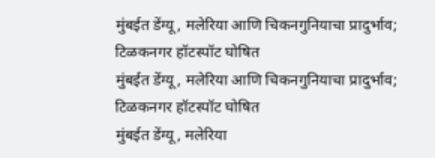मुंबईत डेंग्यू, मलेरिया आणि चिकनगुनियाचा प्रादुर्भाव; टिळकनगर हॉटस्पॉट घोषित
मुंबईत डेंग्यू, मलेरिया आणि चिकनगुनियाचा प्रादुर्भाव; टिळकनगर हॉटस्पॉट घोषित
मुंबईत डेंग्यू, मलेरिया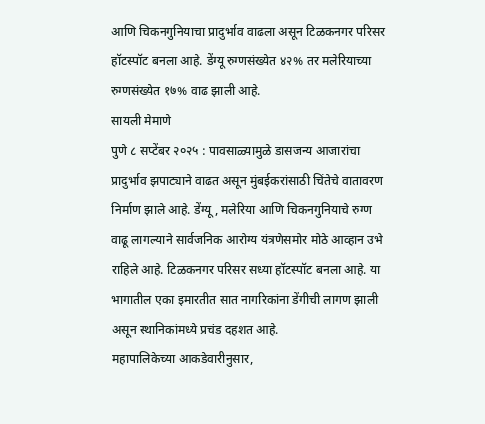आणि चिकनगुनियाचा प्रादुर्भाव वाढला असून टिळकनगर परिसर हॉटस्पॉट बनला आहे. डेंग्यू रुग्णसंख्येत ४२% तर मलेरियाच्या रुग्णसंख्येत १७% वाढ झाली आहे.
सायली मेमाणे
पुणे ८ सप्टेंबर २०२५ : पावसाळ्यामुळे डासजन्य आजारांचा प्रादुर्भाव झपाट्याने वाढत असून मुंबईकरांसाठी चिंतेचे वातावरण निर्माण झाले आहे. डेंग्यू, मलेरिया आणि चिकनगुनियाचे रुग्ण वाढू लागल्याने सार्वजनिक आरोग्य यंत्रणेसमोर मोठे आव्हान उभे राहिले आहे. टिळकनगर परिसर सध्या हॉटस्पॉट बनला आहे. या भागातील एका इमारतीत सात नागरिकांना डेंगीची लागण झाली असून स्थानिकांमध्ये प्रचंड दहशत आहे.
महापालिकेच्या आकडेवारीनुसार,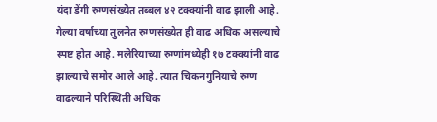यंदा डेंगी रुग्णसंख्येत तब्बल ४२ टक्क्यांनी वाढ झाली आहे. गेल्या वर्षाच्या तुलनेत रुग्णसंख्येत ही वाढ अधिक असल्याचे स्पष्ट होत आहे. मलेरियाच्या रुग्णांमध्येही १७ टक्क्यांनी वाढ झाल्याचे समोर आले आहे. त्यात चिकनगुनियाचे रुग्ण वाढल्याने परिस्थिती अधिक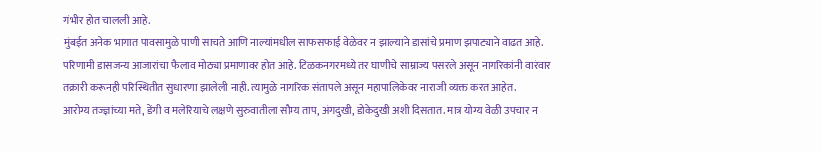गंभीर होत चालली आहे.
मुंबईत अनेक भागात पावसामुळे पाणी साचते आणि नाल्यांमधील साफसफाई वेळेवर न झाल्याने डासांचे प्रमाण झपाट्याने वाढत आहे. परिणामी डासजन्य आजारांचा फैलाव मोठ्या प्रमाणावर होत आहे. टिळकनगरमध्ये तर घाणीचे साम्राज्य पसरले असून नागरिकांनी वारंवार तक्रारी करूनही परिस्थितीत सुधारणा झालेली नाही. त्यामुळे नागरिक संतापले असून महापालिकेवर नाराजी व्यक्त करत आहेत.
आरोग्य तज्ज्ञांच्या मते, डेंगी व मलेरियाचे लक्षणे सुरुवातीला सौम्य ताप, अंगदुखी, डोकेदुखी अशी दिसतात. मात्र योग्य वेळी उपचार न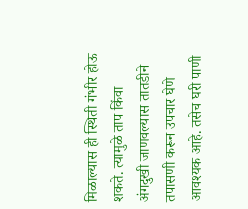मिळाल्यास ही स्थिती गंभीर होऊ शकते. त्यामुळे ताप किंवा अंगदुखी जाणवल्यास तातडीने तपासणी करून उपचार घेणे आवश्यक आहे. तसेच घरी पाणी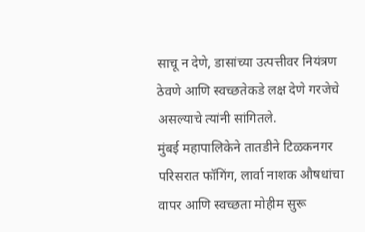साचू न देणे, डासांच्या उत्पत्तीवर नियंत्रण ठेवणे आणि स्वच्छतेकडे लक्ष देणे गरजेचे असल्याचे त्यांनी सांगितले.
मुंबई महापालिकेने तातडीने टिळकनगर परिसरात फॉगिंग, लार्वा नाशक औषधांचा वापर आणि स्वच्छता मोहीम सुरू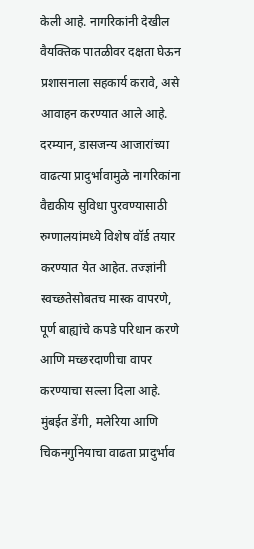केली आहे. नागरिकांनी देखील वैयक्तिक पातळीवर दक्षता घेऊन प्रशासनाला सहकार्य करावे, असे आवाहन करण्यात आले आहे.
दरम्यान, डासजन्य आजारांच्या वाढत्या प्रादुर्भावामुळे नागरिकांना वैद्यकीय सुविधा पुरवण्यासाठी रुग्णालयांमध्ये विशेष वॉर्ड तयार करण्यात येत आहेत. तज्ज्ञांनी स्वच्छतेसोबतच मास्क वापरणे, पूर्ण बाह्यांचे कपडे परिधान करणे आणि मच्छरदाणीचा वापर करण्याचा सल्ला दिला आहे.
मुंबईत डेंगी, मलेरिया आणि चिकनगुनियाचा वाढता प्रादुर्भाव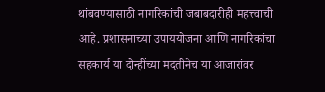थांबवण्यासाठी नागरिकांची जबाबदारीही महत्त्वाची आहे. प्रशासनाच्या उपाययोजना आणि नागरिकांचा सहकार्य या दोन्हींच्या मदतीनेच या आजारांवर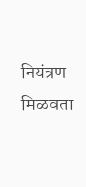नियंत्रण मिळवता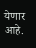येणार आहे.